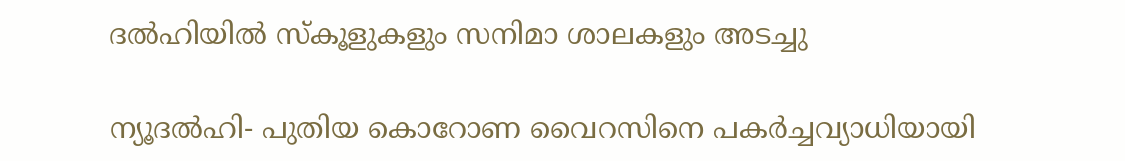ദല്‍ഹിയില്‍ സ്‌കൂളുകളും സനിമാ ശാലകളും അടച്ചു

ന്യൂദല്‍ഹി- പുതിയ കൊറോണ വൈറസിനെ പകര്‍ച്ചവ്യാധിയായി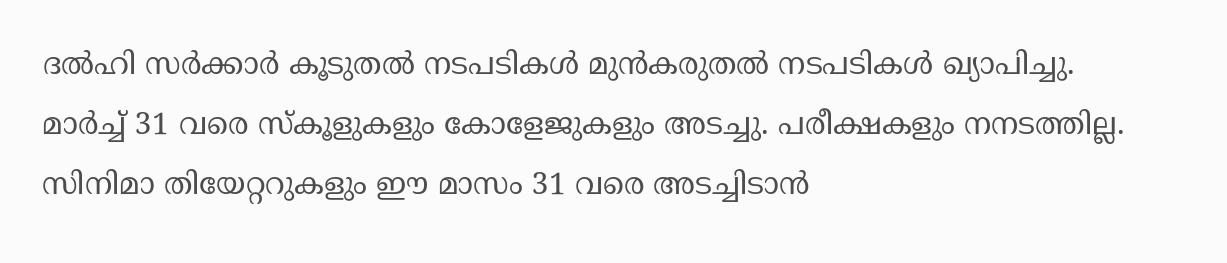ദല്‍ഹി സര്‍ക്കാര്‍ കൂടുതല്‍ നടപടികള്‍ മുന്‍കരുതല്‍ നടപടികള്‍ ഖ്യാപിച്ചു.
മാര്‍ച്ച് 31 വരെ സ്‌കൂളുകളും കോളേജുകളും അടച്ചു. പരീക്ഷകളും നനടത്തില്ല. സിനിമാ തിയേറ്ററുകളും ഈ മാസം 31 വരെ അടച്ചിടാന്‍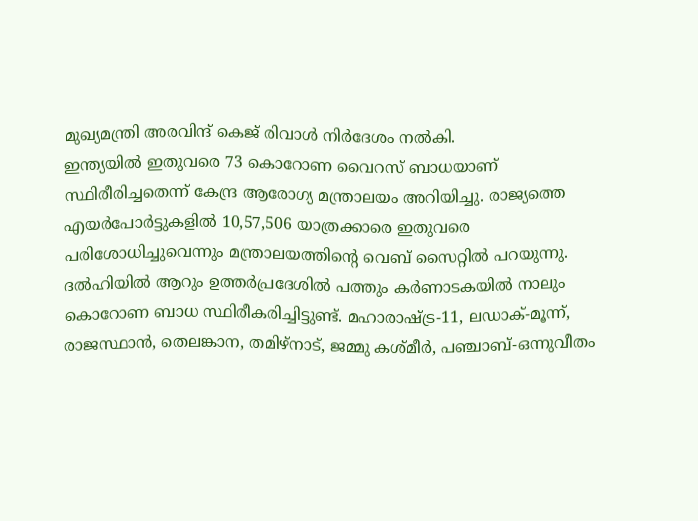മുഖ്യമന്ത്രി അരവിന്ദ് കെജ് രിവാള്‍ നിര്‍ദേശം നല്‍കി.
ഇന്ത്യയില്‍ ഇതുവരെ 73 കൊറോണ വൈറസ് ബാധയാണ് സ്ഥിരീരിച്ചതെന്ന് കേന്ദ്ര ആരോഗ്യ മന്ത്രാലയം അറിയിച്ചു. രാജ്യത്തെ എയര്‍പോര്‍ട്ടുകളില്‍ 10,57,506 യാത്രക്കാരെ ഇതുവരെ പരിശോധിച്ചുവെന്നും മന്ത്രാലയത്തിന്റെ വെബ് സൈറ്റില്‍ പറയുന്നു.
ദല്‍ഹിയില്‍ ആറും ഉത്തര്‍പ്രദേശില്‍ പത്തും കര്‍ണാടകയില്‍ നാലും കൊറോണ ബാധ സ്ഥിരീകരിച്ചിട്ടുണ്ട്. മഹാരാഷ്ട്ര-11, ലഡാക്-മൂന്ന്, രാജസ്ഥാന്‍, തെലങ്കാന, തമിഴ്‌നാട്, ജമ്മു കശ്മീര്‍, പഞ്ചാബ്-ഒന്നുവീതം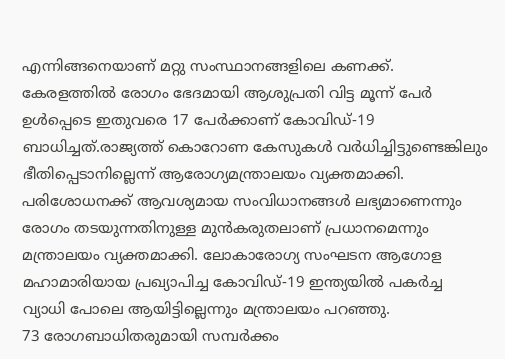എന്നിങ്ങനെയാണ് മറ്റു സംസ്ഥാനങ്ങളിലെ കണക്ക്.
കേരളത്തില്‍ രോഗം ഭേദമായി ആശുപ്രതി വിട്ട മൂന്ന് പേര്‍ ഉള്‍പ്പെടെ ഇതുവരെ 17 പേര്‍ക്കാണ് കോവിഡ്-19 ബാധിച്ചത്.രാജ്യത്ത് കൊറോണ കേസുകള്‍ വര്‍ധിച്ചിട്ടുണ്ടെങ്കിലും ഭീതിപ്പെടാനില്ലെന്ന് ആരോഗ്യമന്ത്രാലയം വ്യക്തമാക്കി. പരിശോധനക്ക് ആവശ്യമായ സംവിധാനങ്ങള്‍ ലഭ്യമാണെന്നും രോഗം തടയുന്നതിനുള്ള മുന്‍കരുതലാണ് പ്രധാനമെന്നും മന്ത്രാലയം വ്യക്തമാക്കി. ലോകാരോഗ്യ സംഘടന ആഗോള മഹാമാരിയായ പ്രഖ്യാപിച്ച കോവിഡ്-19 ഇന്ത്യയില്‍ പകര്‍ച്ച വ്യാധി പോലെ ആയിട്ടില്ലെന്നും മന്ത്രാലയം പറഞ്ഞു.
73 രോഗബാധിതരുമായി സമ്പര്‍ക്കം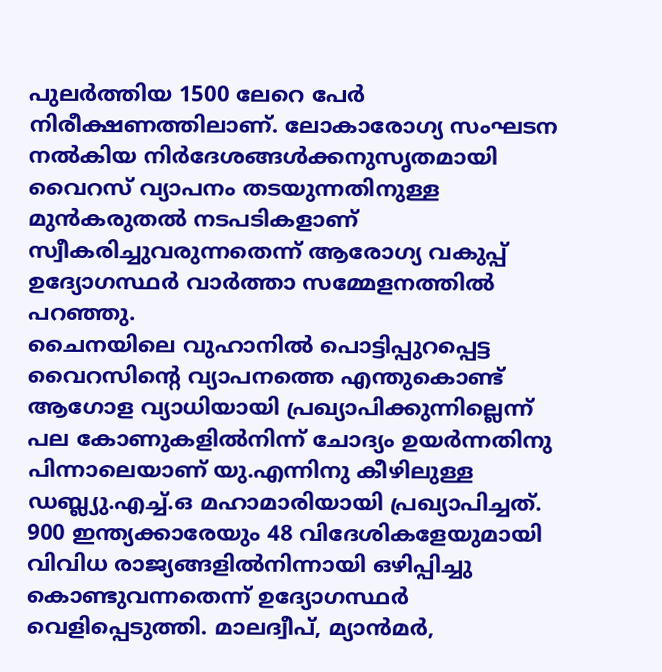പുലര്‍ത്തിയ 1500 ലേറെ പേര്‍ നിരീക്ഷണത്തിലാണ്. ലോകാരോഗ്യ സംഘടന നല്‍കിയ നിര്‍ദേശങ്ങള്‍ക്കനുസൃതമായി വൈറസ് വ്യാപനം തടയുന്നതിനുള്ള മുന്‍കരുതല്‍ നടപടികളാണ് സ്വീകരിച്ചുവരുന്നതെന്ന് ആരോഗ്യ വകുപ്പ് ഉദ്യോഗസ്ഥര്‍ വാര്‍ത്താ സമ്മേളനത്തില്‍ പറഞ്ഞു.
ചൈനയിലെ വുഹാനില്‍ പൊട്ടിപ്പുറപ്പെട്ട വൈറസിന്റെ വ്യാപനത്തെ എന്തുകൊണ്ട് ആഗോള വ്യാധിയായി പ്രഖ്യാപിക്കുന്നില്ലെന്ന് പല കോണുകളില്‍നിന്ന് ചോദ്യം ഉയര്‍ന്നതിനു പിന്നാലെയാണ് യു.എന്നിനു കീഴിലുള്ള ഡബ്ല്യു.എച്ച്.ഒ മഹാമാരിയായി പ്രഖ്യാപിച്ചത്. 900 ഇന്ത്യക്കാരേയും 48 വിദേശികളേയുമായി വിവിധ രാജ്യങ്ങളില്‍നിന്നായി ഒഴിപ്പിച്ചു കൊണ്ടുവന്നതെന്ന് ഉദ്യോഗസ്ഥര്‍ വെളിപ്പെടുത്തി. മാലദ്വീപ്, മ്യാന്‍മര്‍,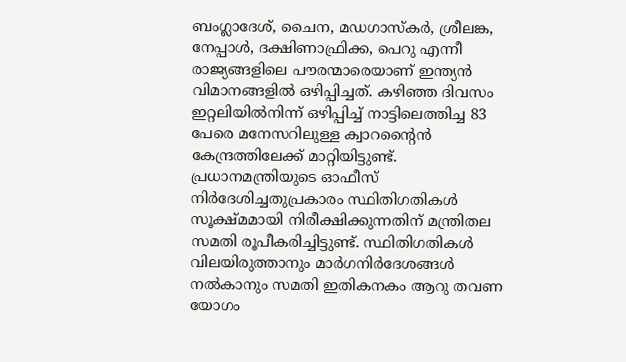ബംഗ്ലാദേശ്, ചൈന, മഡഗാസ്‌കര്‍, ശ്രീലങ്ക, നേപ്പാള്‍, ദക്ഷിണാഫ്രിക്ക, പെറു എന്നീ രാജ്യങ്ങളിലെ പൗരന്മാരെയാണ് ഇന്ത്യന്‍ വിമാനങ്ങളില്‍ ഒഴിപ്പിച്ചത്. കഴിഞ്ഞ ദിവസം ഇറ്റലിയില്‍നിന്ന് ഒഴിപ്പിച്ച് നാട്ടിലെത്തിച്ച 83 പേരെ മനേസറിലുള്ള ക്വാറന്റൈന്‍ കേന്ദ്രത്തിലേക്ക് മാറ്റിയിട്ടുണ്ട്.
പ്രധാനമന്ത്രിയുടെ ഓഫീസ് നിര്‍ദേശിച്ചതുപ്രകാരം സ്ഥിതിഗതികള്‍ സൂക്ഷ്മമായി നിരീക്ഷിക്കുന്നതിന് മന്ത്രിതല സമതി രൂപീകരിച്ചിട്ടുണ്ട്. സ്ഥിതിഗതികള്‍ വിലയിരുത്താനും മാര്‍ഗനിര്‍ദേശങ്ങള്‍ നല്‍കാനും സമതി ഇതികനകം ആറു തവണ യോഗം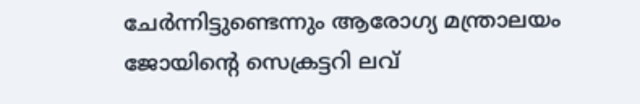ചേര്‍ന്നിട്ടുണ്ടെന്നും ആരോഗ്യ മന്ത്രാലയം ജോയിന്റെ സെക്രട്ടറി ലവ്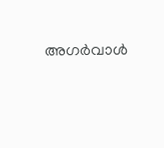അഗര്‍വാള്‍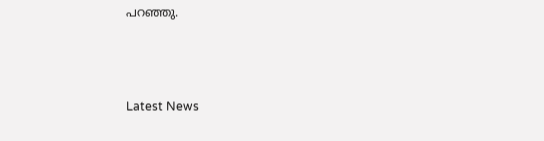പറഞ്ഞു.



Latest News